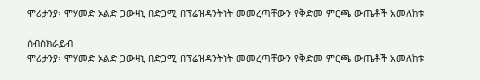ሞሪታንያ፡ ሞሃመድ ኦልድ ጋውዛኒ በድጋሚ በፕሬዝዳንትነት መመረጣቸውን የቅድመ ምርጫ ውጤቶች አመለከቱ

ሰብስክራይብ
ሞሪታንያ፡ ሞሃመድ ኦልድ ጋውዛኒ በድጋሚ በፕሬዝዳንትነት መመረጣቸውን የቅድመ ምርጫ ውጤቶች አመለከቱ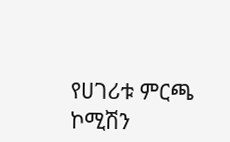የሀገሪቱ ምርጫ ኮሚሽን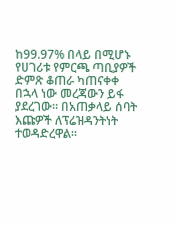ከ99.97% በላይ በሚሆኑ የሀገሪቱ የምርጫ ጣቢያዎች ድምጽ ቆጠራ ካጠናቀቀ በኋላ ነው መረጃውን ይፋ ያደረገው፡፡ በአጠቃላይ ሰባት እጩዎች ለፕሬዝዳንትነት ተወዳድረዋል።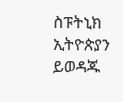ስፑትኒክ ኢትዮጵያን ይወዳጁ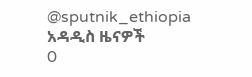@sputnik_ethiopia
አዳዲስ ዜናዎች
0